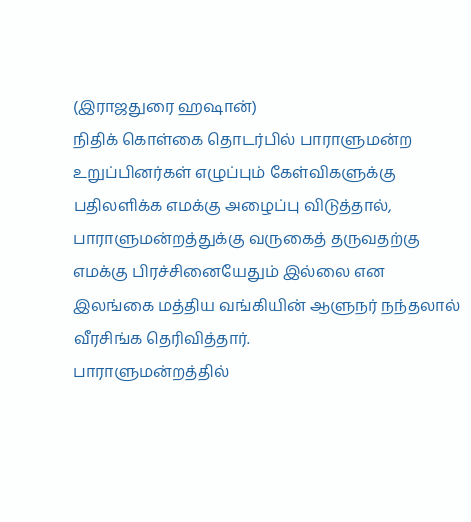(இராஜதுரை ஹஷான்)
நிதிக் கொள்கை தொடர்பில் பாராளுமன்ற உறுப்பினர்கள் எழுப்பும் கேள்விகளுக்கு பதிலளிக்க எமக்கு அழைப்பு விடுத்தால், பாராளுமன்றத்துக்கு வருகைத் தருவதற்கு எமக்கு பிரச்சினையேதும் இல்லை என இலங்கை மத்திய வங்கியின் ஆளுநர் நந்தலால் வீரசிங்க தெரிவித்தார்.
பாராளுமன்றத்தில்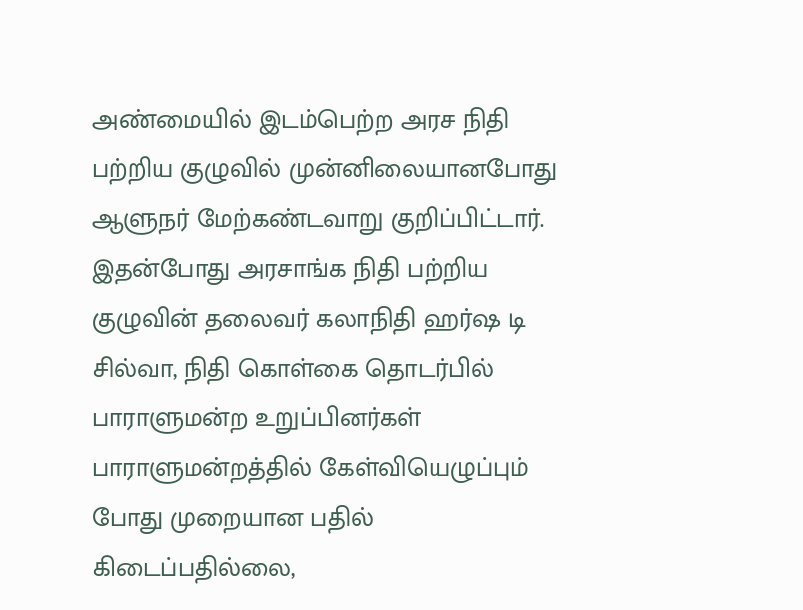அண்மையில் இடம்பெற்ற அரச நிதி பற்றிய குழுவில் முன்னிலையானபோது ஆளுநர் மேற்கண்டவாறு குறிப்பிட்டார்.
இதன்போது அரசாங்க நிதி பற்றிய குழுவின் தலைவர் கலாநிதி ஹர்ஷ டி சில்வா, நிதி கொள்கை தொடர்பில் பாராளுமன்ற உறுப்பினர்கள் பாராளுமன்றத்தில் கேள்வியெழுப்பும் போது முறையான பதில் கிடைப்பதில்லை,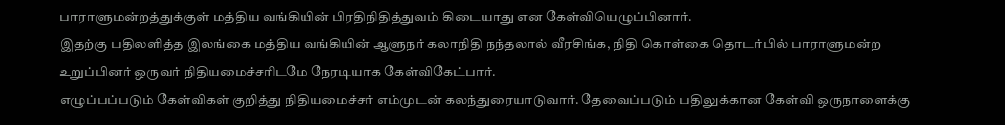பாராளுமன்றத்துக்குள் மத்திய வங்கியின் பிரதிநிதித்துவம் கிடையாது என கேள்வியெழுப்பினார்.
இதற்கு பதிலளித்த இலங்கை மத்திய வங்கியின் ஆளுநர் கலாநிதி நந்தலால் வீரசிங்க, நிதி கொள்கை தொடர்பில் பாராளுமன்ற உறுப்பினர் ஒருவர் நிதியமைச்சரிடமே நேரடியாக கேள்விகேட்பார்.
எழுப்பப்படும் கேள்விகள் குறித்து நிதியமைச்சர் எம்முடன் கலந்துரையாடுவார். தேவைப்படும் பதிலுக்கான கேள்வி ஒருநாளைக்கு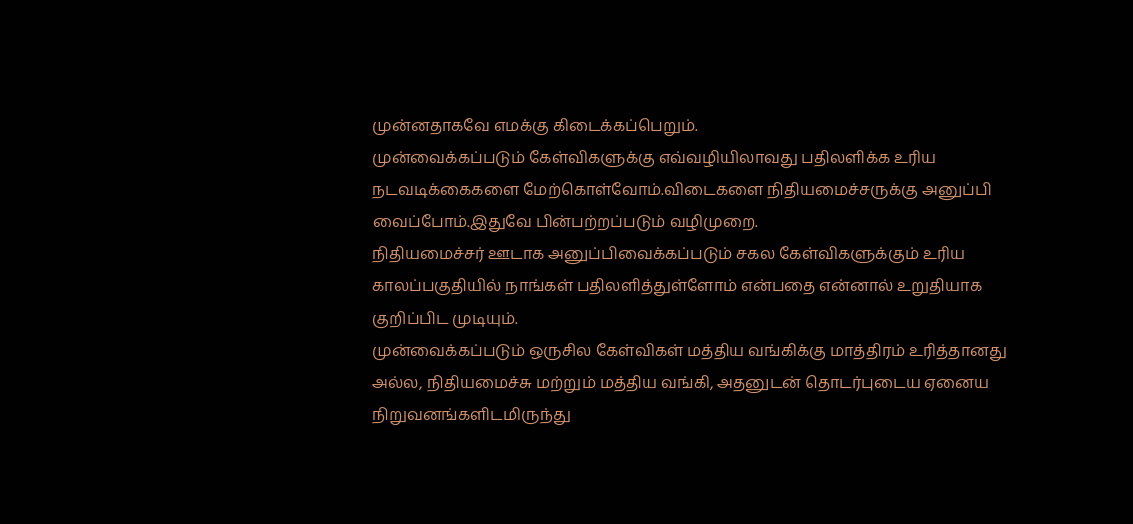முன்னதாகவே எமக்கு கிடைக்கப்பெறும்.
முன்வைக்கப்படும் கேள்விகளுக்கு எவ்வழியிலாவது பதிலளிக்க உரிய நடவடிக்கைகளை மேற்கொள்வோம்.விடைகளை நிதியமைச்சருக்கு அனுப்பி வைப்போம்.இதுவே பின்பற்றப்படும் வழிமுறை.
நிதியமைச்சர் ஊடாக அனுப்பிவைக்கப்படும் சகல கேள்விகளுக்கும் உரிய காலப்பகுதியில் நாங்கள் பதிலளித்துள்ளோம் என்பதை என்னால் உறுதியாக குறிப்பிட முடியும்.
முன்வைக்கப்படும் ஒருசில கேள்விகள் மத்திய வங்கிக்கு மாத்திரம் உரித்தானது அல்ல, நிதியமைச்சு மற்றும் மத்திய வங்கி, அதனுடன் தொடர்புடைய ஏனைய நிறுவனங்களிடமிருந்து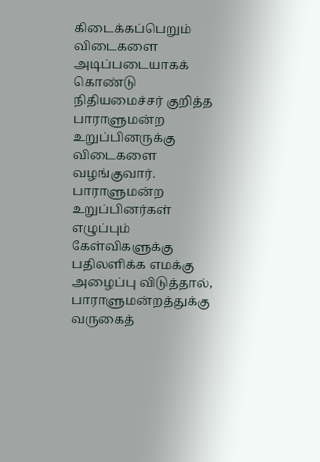கிடைக்கப்பெறும் விடைகளை அடிப்படையாகக் கொண்டு நிதியமைச்சர் குறித்த பாராளுமன்ற உறுப்பினருக்கு விடைகளை வழங்குவார்.
பாராளுமன்ற உறுப்பினர்கள் எழுப்பும் கேள்விகளுக்கு பதிலளிக்க எமக்கு அழைப்பு விடுத்தால், பாராளுமன்றத்துக்கு வருகைத்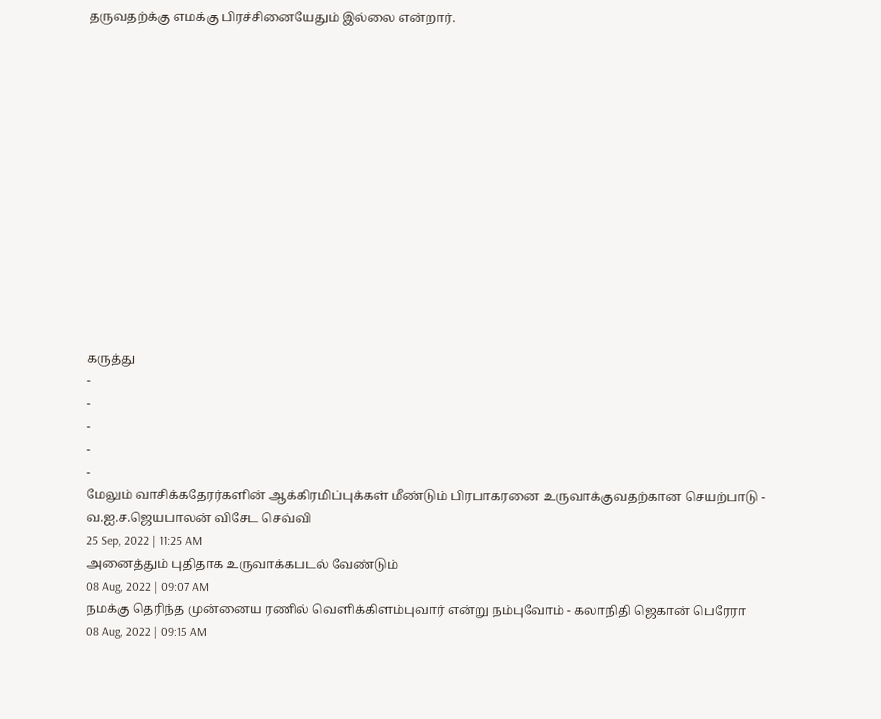தருவதற்க்கு எமக்கு பிரச்சினையேதும் இல்லை என்றார்.














கருத்து
-
-
-
-
-
மேலும் வாசிக்கதேரர்களின் ஆக்கிரமிப்புக்கள் மீண்டும் பிரபாகரனை உருவாக்குவதற்கான செயற்பாடு - வ.ஐ.ச.ஜெயபாலன் விசேட செவ்வி
25 Sep, 2022 | 11:25 AM
அனைத்தும் புதிதாக உருவாக்கபடல் வேண்டும்
08 Aug, 2022 | 09:07 AM
நமக்கு தெரிந்த முன்னைய ரணில் வெளிக்கிளம்புவார் என்று நம்புவோம் - கலாநிதி ஜெகான் பெரேரா
08 Aug, 2022 | 09:15 AM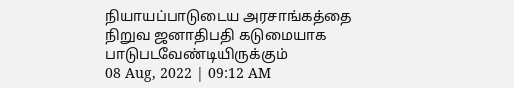நியாயப்பாடுடைய அரசாங்கத்தை நிறுவ ஜனாதிபதி கடுமையாக பாடுபடவேண்டியிருக்கும்
08 Aug, 2022 | 09:12 AM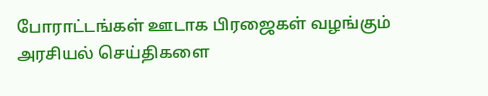போராட்டங்கள் ஊடாக பிரஜைகள் வழங்கும் அரசியல் செய்திகளை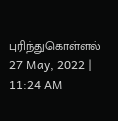புரிந்துகொள்ளல்
27 May, 2022 | 11:24 AM